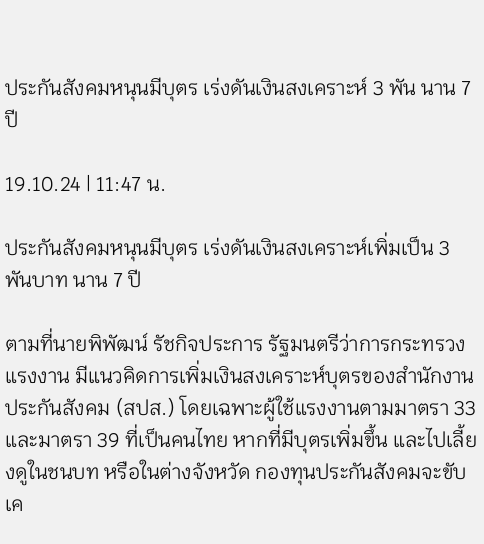ประกันสังคมหนุนมีบุตร เร่งดันเงินสงเคราะห์ 3 พัน นาน 7 ปี

19.10.24 | 11:47 น.

ประกันสังคมหนุนมีบุตร เร่งดันเงินสงเคราะห์เพิ่มเป็น 3 พันบาท นาน 7 ปี

ตามที่นายพิพัฒน์ รัชกิจประการ รัฐมนตรีว่าการกระทรวงแรงงาน มีแนวคิดการเพิ่มเงินสงเคราะห์บุตรของสำนักงานประกันสังคม (สปส.) โดยเฉพาะผู้ใช้แรงงานตามมาตรา 33 และมาตรา 39 ที่เป็นคนไทย หากที่มีบุตรเพิ่มขึ้น และไปเลี้ยงดูในชนบท หรือในต่างจังหวัด กองทุนประกันสังคมจะขับเค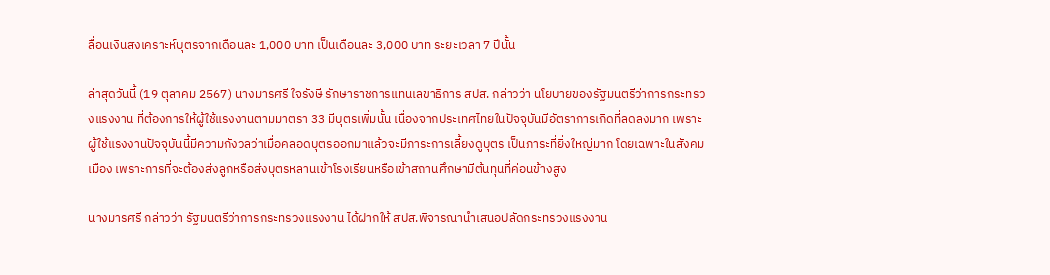ลื่อนเงินสงเคราะห์บุตรจากเดือนละ 1,000 บาท เป็นเดือนละ 3,000 บาท ระยะเวลา 7 ปีนั้น

ล่าสุดวันนี้ (19 ตุลาคม 2567) นางมารศรี ใจรังษี รักษาราชการแทนเลขาธิการ สปส. กล่าวว่า นโยบายของรัฐมนตรีว่าการกระทรวงแรงงาน ที่ต้องการให้ผู้ใช้แรงงานตามมาตรา 33 มีบุตรเพิ่มนั้น เนื่องจากประเทศไทยในปัจจุบันมีอัตราการเกิดที่ลดลงมาก เพราะผู้ใช้แรงงานปัจจุบันนี้มีความกังวลว่าเมื่อคลอดบุตรออกมาแล้วจะมีภาระการเลี้ยงดูบุตร เป็นภาระที่ยิ่งใหญ่มาก โดยเฉพาะในสังคมเมือง เพราะการที่จะต้องส่งลูกหรือส่งบุตรหลานเข้าโรงเรียนหรือเข้าสถานศึกษามีต้นทุนที่ค่อนข้างสูง

นางมารศรี กล่าวว่า รัฐมนตรีว่าการกระทรวงแรงงาน ได้ฝากให้ สปส.พิจารณานำเสนอปลัดกระทรวงแรงงาน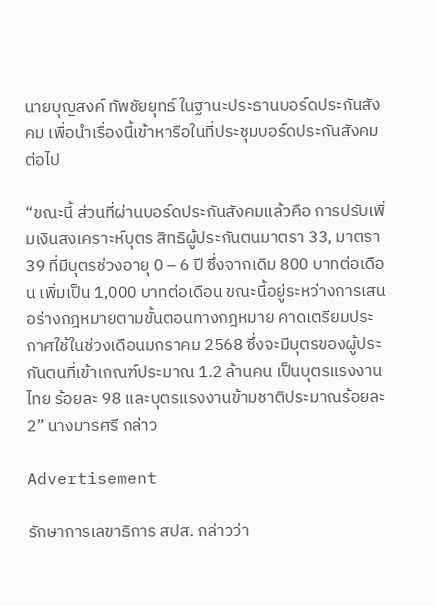นายบุญสงค์ ทัพชัยยุทธ์ ในฐานะประธานบอร์ดประกันสังคม เพื่อนำเรื่องนี้เข้าหารือในที่ประชุมบอร์ดประกันสังคมต่อไป

“ขณะนี้ ส่วนที่ผ่านบอร์ดประกันสังคมแล้วคือ การปรับเพิ่มเงินสงเคราะห์บุตร สิทธิผู้ประกันตนมาตรา 33, มาตรา 39 ที่มีบุตรช่วงอายุ 0 – 6 ปี ซึ่งจากเดิม 800 บาทต่อเดือน เพิ่มเป็น 1,000 บาทต่อเดือน ขณะนี้อยู่ระหว่างการเสนอร่างกฎหมายตามขั้นตอนทางกฎหมาย คาดเตรียมประกาศใช้ในช่วงเดือนมกราคม 2568 ซึ่งจะมีบุตรของผู้ประกันตนที่เข้าเกณฑ์ประมาณ 1.2 ล้านคน เป็นบุตรแรงงานไทย ร้อยละ 98 และบุตรแรงงานข้ามชาติประมาณร้อยละ 2” นางมารศรี กล่าว

Advertisement

รักษาการเลขาธิการ สปส. กล่าวว่า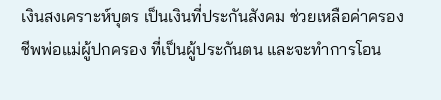เงินสงเคราะห์บุตร เป็นเงินที่ประกันสังคม ช่วยเหลือค่าครองชีพพ่อแม่ผู้ปกครอง ที่เป็นผู้ประกันตน และจะทำการโอน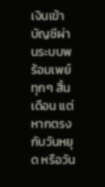เงินเข้าบัญชีผ่านระบบพร้อมเพย์ทุกๆ สิ้นเดือน แต่หากตรงกับวันหยุด หรือวัน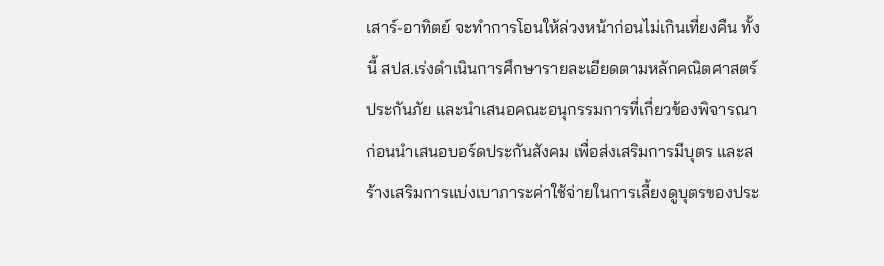เสาร์-อาทิตย์ จะทำการโอนให้ล่วงหน้าก่อนไม่เกินเที่ยงคืน ทั้งนี้ สปส.เร่งดำเนินการศึกษารายละเอียดตามหลักคณิตศาสตร์ประกันภัย และนำเสนอคณะอนุกรรมการที่เกี่ยวข้องพิจารณาก่อนนำเสนอบอร์ดประกันสังคม เพื่อส่งเสริมการมีบุตร และสร้างเสริมการแบ่งเบาภาระค่าใช้จ่ายในการเลี้ยงดูบุตรของประ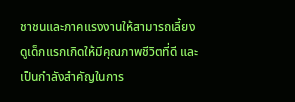ชาชนและภาคแรงงานให้สามารถเลี้ยงดูเด็กแรกเกิดให้มีคุณภาพชีวิตที่ดี และเป็นกำลังสำคัญในการ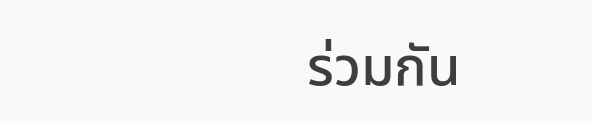ร่วมกัน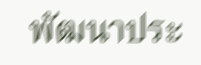พัฒนาประ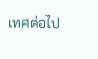เทศต่อไป